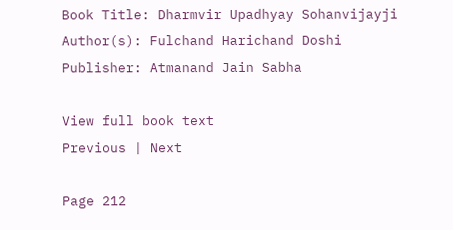Book Title: Dharmvir Upadhyay Sohanvijayji
Author(s): Fulchand Harichand Doshi
Publisher: Atmanand Jain Sabha

View full book text
Previous | Next

Page 212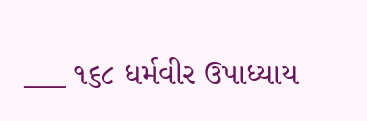___ ૧૬૮ ધર્મવીર ઉપાધ્યાય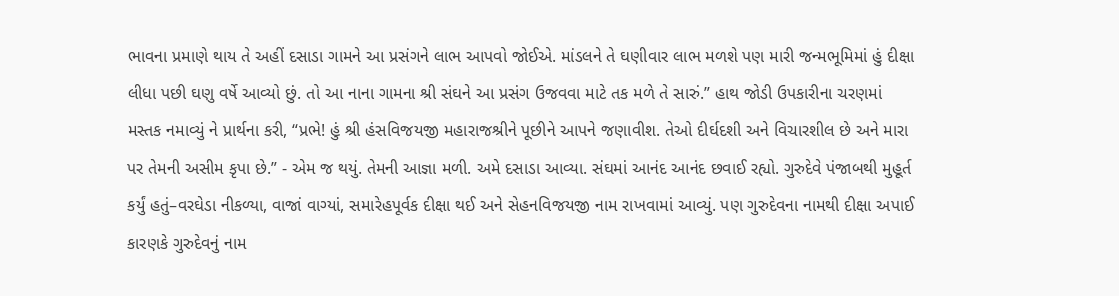ભાવના પ્રમાણે થાય તે અહીં દસાડા ગામને આ પ્રસંગને લાભ આપવો જોઈએ. માંડલને તે ઘણીવાર લાભ મળશે પણ મારી જન્મભૂમિમાં હું દીક્ષા લીધા પછી ઘણુ વર્ષે આવ્યો છું. તો આ નાના ગામના શ્રી સંઘને આ પ્રસંગ ઉજવવા માટે તક મળે તે સારું.” હાથ જોડી ઉપકારીના ચરણમાં મસ્તક નમાવ્યું ને પ્રાર્થના કરી, “પ્રભે! હું શ્રી હંસવિજયજી મહારાજશ્રીને પૂછીને આપને જણાવીશ. તેઓ દીર્ઘદશી અને વિચારશીલ છે અને મારા પર તેમની અસીમ કૃપા છે.” - એમ જ થયું. તેમની આજ્ઞા મળી. અમે દસાડા આવ્યા. સંઘમાં આનંદ આનંદ છવાઈ રહ્યો. ગુરુદેવે પંજાબથી મુહૂર્ત કર્યું હતું–વરઘેડા નીકળ્યા, વાજાં વાગ્યાં, સમારેહપૂર્વક દીક્ષા થઈ અને સેહનવિજયજી નામ રાખવામાં આવ્યું. પણ ગુરુદેવના નામથી દીક્ષા અપાઈ કારણકે ગુરુદેવનું નામ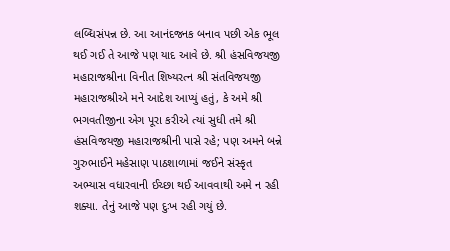લબ્ધિસંપન્ન છે. આ આનંદજનક બનાવ પછી એક ભૂલ થઈ ગઈ તે આજે પણ યાદ આવે છે. શ્રી હંસવિજયજી મહારાજશ્રીના વિનીત શિષ્યરત્ન શ્રી સંતવિજયજી મહારાજશ્રીએ મને આદેશ આપ્યું હતું, કે અમે શ્રી ભગવતીજીના એગ પૂરા કરીએ ત્યાં સુધી તમે શ્રી હંસવિજયજી મહારાજશ્રીની પાસે રહે; પણ અમને બન્ને ગુરુભાઈને મહેસાણ પાઠશાળામાં જઈને સંસ્કૃત અભ્યાસ વધારવાની ઈચ્છા થઈ આવવાથી અમે ન રહી શક્યા. તેનું આજે પણ દુઃખ રહી ગયું છે.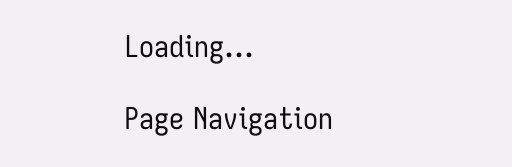Loading...

Page Navigation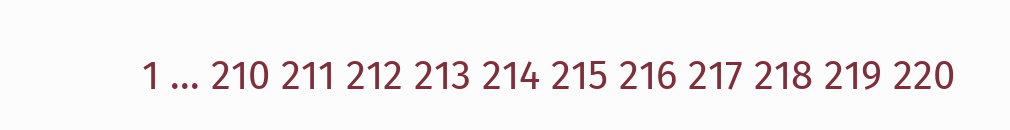1 ... 210 211 212 213 214 215 216 217 218 219 220